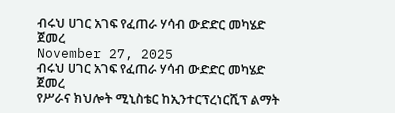ብሩህ ሀገር አገፍ የፈጠራ ሃሳብ ውድድር መካሄድ ጀመረ
November 27, 2025
ብሩህ ሀገር አገፍ የፈጠራ ሃሳብ ውድድር መካሄድ ጀመረ
የሥራና ክህሎት ሚኒስቴር ከኢንተርፕረነርሺፕ ልማት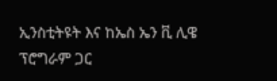ኢንስቲትዩት እና ከኤስ ኤን ቪ ሊዌ ፕሮግራም ጋር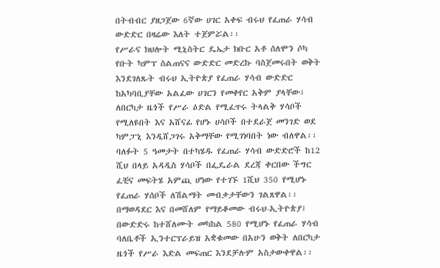በትብብር ያዘጋጀው 6ኛው ሀገር አቀፍ ብሩህ የፈጠራ ሃሳብ ውድድር በዛሬው እለት ተጀምሯል፡፡
የሥራና ክህሎት ሚኒስትር ዴኤታ ክቡር አቶ ሰለሞን ሶካ የቡት ካምፕ ስልጠናና ውድድር መድረኩ ባስጀመሩበት ወቅት እንደገለጹት ብሩህ ኢትዮጵያ የፈጠራ ሃሳብ ውድድር ከአካባቢያቸው አልፈው ሀገርን የመቀየር አቅም ያላቸው፣ ለበርካታ ዜጎች የሥራ ዕድል የሚፈጥሩ ትላልቅ ሃሳቦች የሚለዩበት እና አሸናፊ የሆኑ ሀሳቦች በተደራጀ መንገድ ወደ ካምፓኒ እንዲሸጋገሩ አቅማቸው የሚገነባበት ነው ብለዋል፡፡
ባለፉት 5 ዓመታት በተካሄዱ የፈጠራ ሃሳብ ውድድሮች ከ12 ሺህ በላይ አዳዲስ ሃሳቦች በፌዴራል ደረጃ ቀርበው ችግር ፈቺና መፍትሄ አምጪ ሆነው የተገኙ 1ሺህ 350 የሚሆኑ የፈጠራ ሃሰቦች ለሽልማት መብቃታቸውን ገልጸዋል፡፡
በማወዳደር እና በመሸለም የማይቆመው ብሩህ-ኢትዮጵያ፤ በውድድሩ ከተሸለሙት መካከል 580 የሚሆኑ የፈጠራ ሃሳብ ባለቤቶች ኢንተርፕራይዝ አቋቁመው በአሁን ወቅት ለበርካታ ዜጎች የሥራ እድል መፍጠር እንደቻሉም አስታውቀዋል፡፡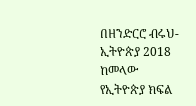በዘንድርሮ ብሩህ- ኢትዮጵያ 2018 ከመላው የኢትዮጵያ ክፍል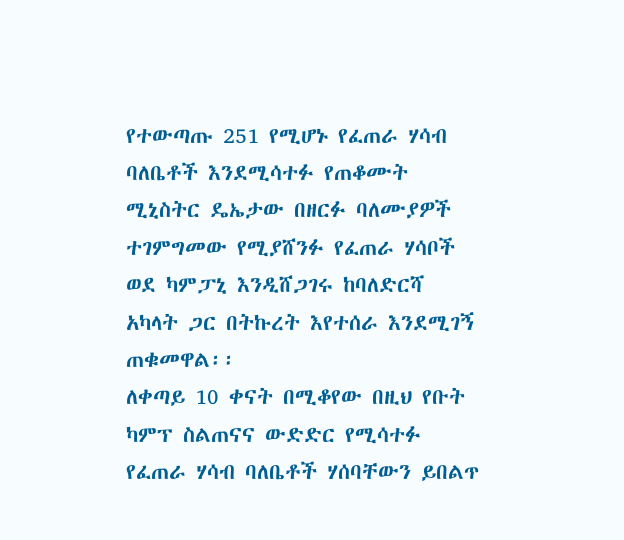የተውጣጡ 251 የሚሆኑ የፈጠራ ሃሳብ ባለቤቶች እንደሚሳተፉ የጠቆሙት ሚኒስትር ዴኤታው በዘርፉ ባለሙያዎች ተገምግመው የሚያሸንፉ የፈጠራ ሃሳቦች ወደ ካምፓኒ እንዲሸጋገሩ ከባለድርሻ አካላት ጋር በትኩረት እየተሰራ እንደሚገኝ ጠቁመዋል፡፡
ለቀጣይ 10 ቀናት በሚቆየው በዚህ የቡት ካምፕ ስልጠናና ውድድር የሚሳተፉ የፈጠራ ሃሳብ ባለቤቶች ሃሰባቸውን ይበልጥ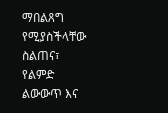ማበልጸግ የሚያስችላቸው ስልጠና፣ የልምድ ልውውጥ እና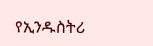የኢንዱስትሪ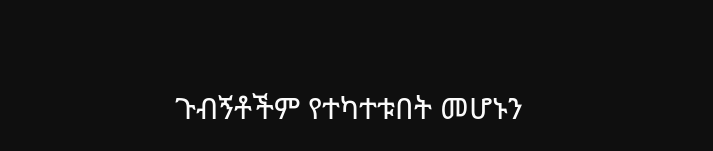ጉብኝቶችም የተካተቱበት መሆኑን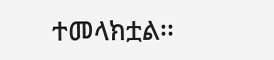ተመላክቷል፡፡